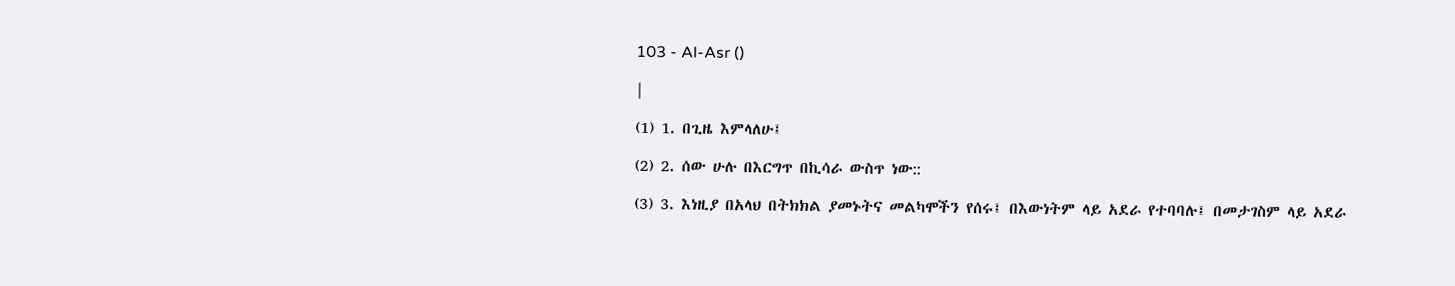103 - Al-Asr ()

|

(1) 1. በጊዜ እምላለሁ፤

(2) 2. ሰው ሁሉ በእርግጥ በኪሳራ ውስጥ ነው::

(3) 3. እነዚያ በአላህ በትክክል ያመኑትና መልካሞችን የሰሩ፤ በእውነትም ላይ አደራ የተባባሉ፤ በመታገስም ላይ አደራ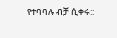የተባባሉ ብቻ ሲቀሩ::